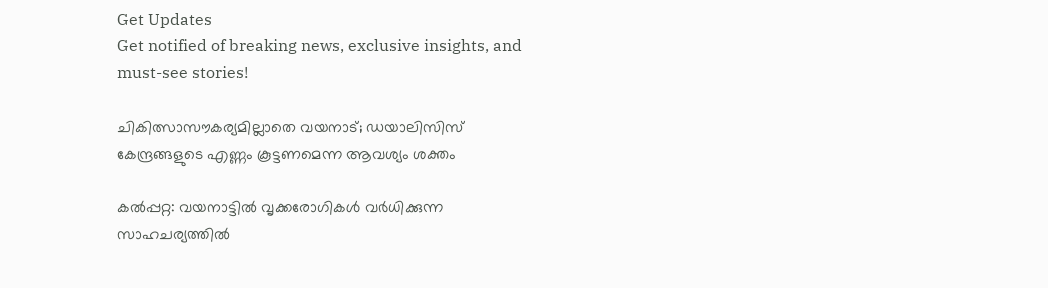Get Updates
Get notified of breaking news, exclusive insights, and must-see stories!

ചികിത്സാസൗകര്യമില്ലാതെ വയനാട്; ഡയാലിസിസ് കേന്ദ്രങ്ങളുടെ എണ്ണം കൂട്ടണമെന്ന ആവശ്യം ശക്തം

കല്‍പ്പറ്റ: വയനാട്ടില്‍ വൃക്കരോഗികള്‍ വര്‍ധിക്കുന്ന സാഹചര്യത്തില്‍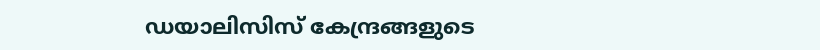ഡയാലിസിസ് കേന്ദ്രങ്ങളുടെ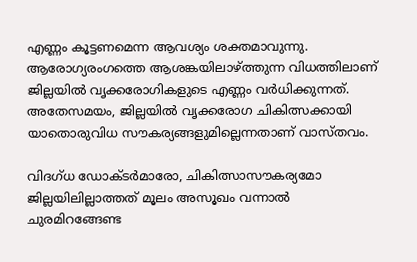എണ്ണം കൂട്ടണമെന്ന ആവശ്യം ശക്തമാവുന്നു. ആരോഗ്യരംഗത്തെ ആശങ്കയിലാഴ്ത്തുന്ന വിധത്തിലാണ് ജില്ലയില്‍ വൃക്കരോഗികളുടെ എണ്ണം വര്‍ധിക്കുന്നത്. അതേസമയം, ജില്ലയില്‍ വൃക്കരോഗ ചികിത്സക്കായി യാതൊരുവിധ സൗകര്യങ്ങളുമില്ലെന്നതാണ് വാസ്തവം.

വിദഗ്ധ ഡോക്ടര്‍മാരോ, ചികിത്സാസൗകര്യമോ ജില്ലയിലില്ലാത്തത് മൂലം അസൂഖം വന്നാല്‍ ചുരമിറങ്ങേണ്ട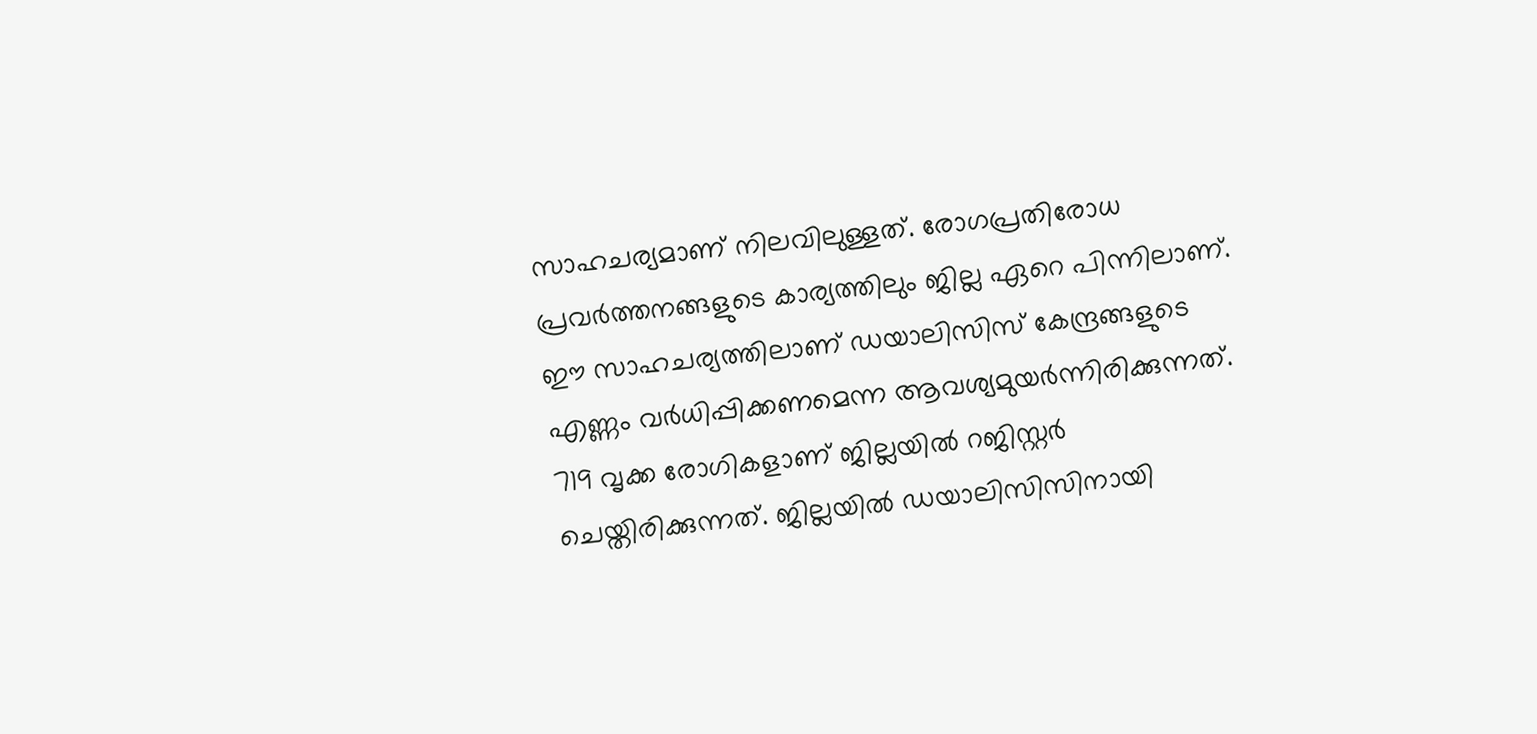സാഹചര്യമാണ് നിലവിലുള്ളത്. രോഗപ്രതിരോധ പ്രവര്‍ത്തനങ്ങളുടെ കാര്യത്തിലും ജില്ല ഏറെ പിന്നിലാണ്. ഈ സാഹചര്യത്തിലാണ് ഡയാലിസിസ് കേന്ദ്രങ്ങളുടെ എണ്ണം വര്‍ധിപ്പിക്കണമെന്ന ആവശ്യമുയര്‍ന്നിരിക്കുന്നത്. 719 വൃക്ക രോഗികളാണ് ജില്ലയില്‍ റജിസ്റ്റര്‍ ചെയ്തിരിക്കുന്നത്. ജില്ലയില്‍ ഡയാലിസിസിനായി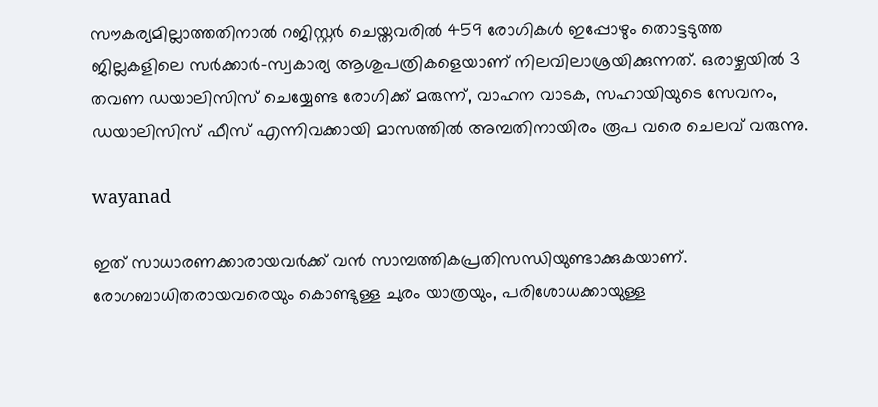സൗകര്യമില്ലാത്തതിനാല്‍ റജിസ്റ്റര്‍ ചെയ്തവരില്‍ 459 രോഗികള്‍ ഇപ്പോഴും തൊട്ടടുത്ത ജില്ലകളിലെ സര്‍ക്കാര്‍-സ്വകാര്യ ആശുപത്രികളെയാണ് നിലവിലാശ്രയിക്കുന്നത്. ഒരാഴ്ചയില്‍ 3 തവണ ഡയാലിസിസ് ചെയ്യേണ്ട രോഗിക്ക് മരുന്ന്, വാഹന വാടക, സഹായിയുടെ സേവനം, ഡയാലിസിസ് ഫീസ് എന്നിവക്കായി മാസത്തില്‍ അമ്പതിനായിരം രൂപ വരെ ചെലവ് വരുന്നു.

wayanad

ഇത് സാധാരണക്കാരായവര്‍ക്ക് വന്‍ സാമ്പത്തികപ്രതിസന്ധിയുണ്ടാക്കുകയാണ്. രോഗബാധിതരായവരെയും കൊണ്ടുള്ള ചുരം യാത്രയും, പരിശോധക്കായുള്ള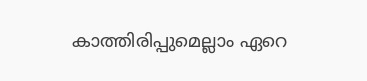കാത്തിരിപ്പുമെല്ലാം ഏറെ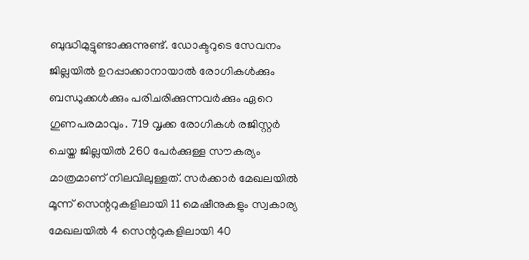ബുദ്ധിമുട്ടുണ്ടാക്കുന്നുണ്ട്. ഡോക്ടറുടെ സേവനം ജില്ലയില്‍ ഉറപ്പാക്കാനായാല്‍ രോഗികള്‍ക്കും ബന്ധുക്കള്‍ക്കും പരിചരിക്കുന്നവര്‍ക്കും ഏറെ ഗുണപരമാവും. 719 വൃക്ക രോഗികള്‍ രജിസ്റ്റര്‍ ചെയ്ത ജില്ലയില്‍ 260 പേര്‍ക്കുള്ള സൗകര്യം മാത്രമാണ് നിലവിലുള്ളത്. സര്‍ക്കാര്‍ മേഖലയില്‍ മൂന്ന് സെന്ററുകളിലായി 11 മെഷീനുകളും സ്വകാര്യ മേഖലയില്‍ 4 സെന്ററുകളിലായി 40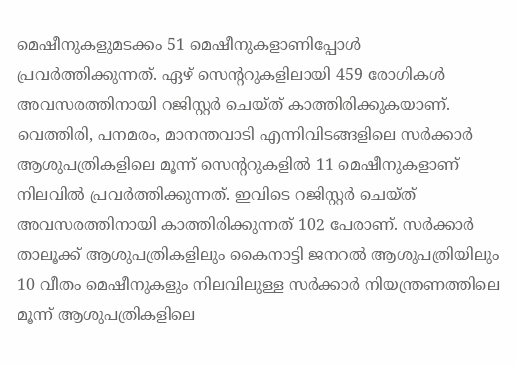മെഷീനുകളുമടക്കം 51 മെഷീനുകളാണിപ്പോള്‍ പ്രവര്‍ത്തിക്കുന്നത്. ഏഴ് സെന്ററുകളിലായി 459 രോഗികള്‍ അവസരത്തിനായി റജിസ്റ്റര്‍ ചെയ്ത് കാത്തിരിക്കുകയാണ്. വെത്തിരി, പനമരം, മാനന്തവാടി എന്നിവിടങ്ങളിലെ സര്‍ക്കാര്‍ ആശുപത്രികളിലെ മൂന്ന് സെന്ററുകളില്‍ 11 മെഷീനുകളാണ് നിലവില്‍ പ്രവര്‍ത്തിക്കുന്നത്. ഇവിടെ റജിസ്റ്റര്‍ ചെയ്ത് അവസരത്തിനായി കാത്തിരിക്കുന്നത് 102 പേരാണ്. സര്‍ക്കാര്‍ താലൂക്ക് ആശുപത്രികളിലും കൈനാട്ടി ജനറല്‍ ആശുപത്രിയിലും 10 വീതം മെഷീനുകളും നിലവിലുള്ള സര്‍ക്കാര്‍ നിയന്ത്രണത്തിലെ മൂന്ന് ആശുപത്രികളിലെ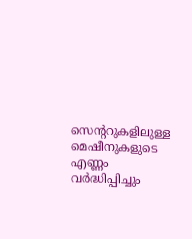സെന്ററുകളിലുള്ള മെഷീനുകളുടെ എണ്ണം വര്‍ദ്ധിപ്പിച്ചും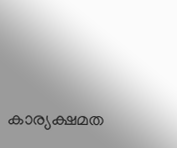കാര്യക്ഷമത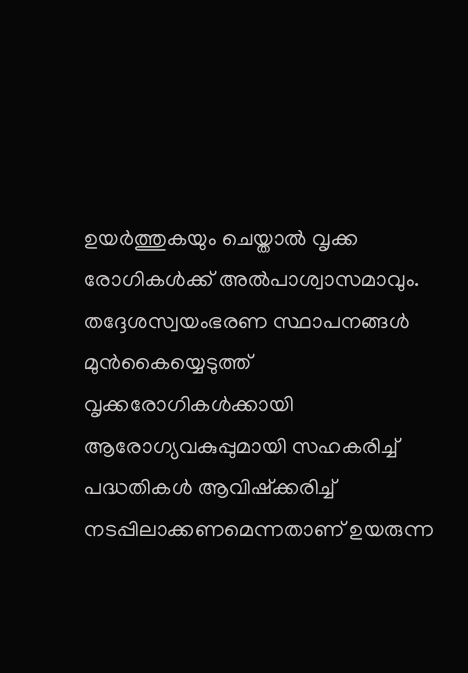ഉയര്‍ത്തുകയും ചെയ്താല്‍ വൃക്ക രോഗികള്‍ക്ക് അല്‍പാശ്വാസമാവും. തദ്ദേശസ്വയംഭരണ സ്ഥാപനങ്ങള്‍ മുന്‍കൈയ്യെടുത്ത് വൃക്കരോഗികള്‍ക്കായി ആരോഗ്യവകുപ്പുമായി സഹകരിച്ച് പദ്ധതികള്‍ ആവിഷ്‌ക്കരിച്ച് നടപ്പിലാക്കണമെന്നതാണ് ഉയരുന്ന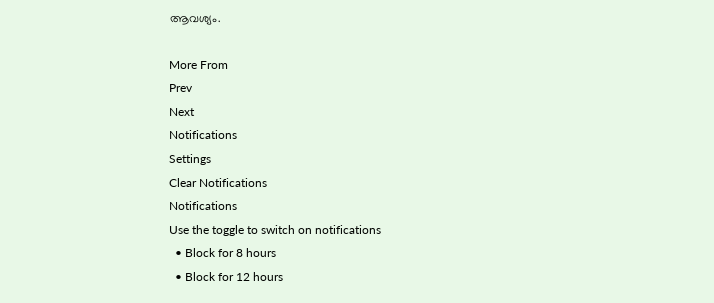ആവശ്യം.

More From
Prev
Next
Notifications
Settings
Clear Notifications
Notifications
Use the toggle to switch on notifications
  • Block for 8 hours
  • Block for 12 hours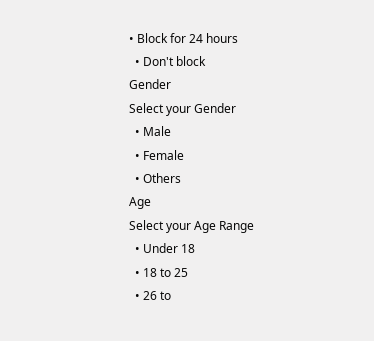• Block for 24 hours
  • Don't block
Gender
Select your Gender
  • Male
  • Female
  • Others
Age
Select your Age Range
  • Under 18
  • 18 to 25
  • 26 to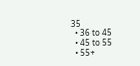35
  • 36 to 45
  • 45 to 55
  • 55+